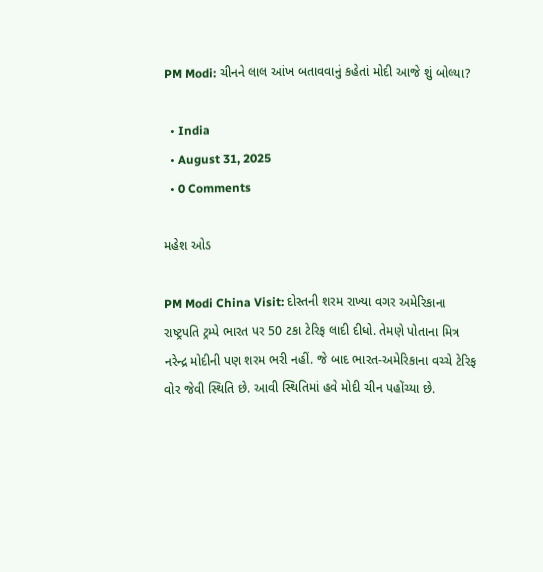PM Modi: ચીનને લાલ આંખ બતાવવાનું કહેતાં મોદી આજે શું બોલ્યા?

  • India
  • August 31, 2025
  • 0 Comments

મહેશ ઓડ

PM Modi China Visit: દોસ્તની શરમ રાખ્યા વગર અમેરિકાના રાષ્ટ્રપતિ ટ્રમ્પે ભારત પર 50 ટકા ટેરિફ લાદી દીધો. તેમણે પોતાના મિત્ર નરેન્દ્ર મોદીની પણ શરમ ભરી નહીં. જે બાદ ભારત-અમેરિકાના વચ્ચે ટેરિફ વોર જેવી સ્થિતિ છે. આવી સ્થિતિમાં હવે મોદી ચીન પહોંચ્યા છે.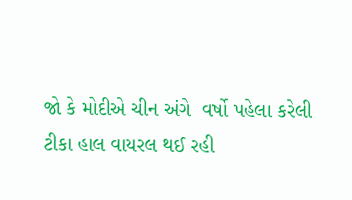જો કે મોદીએ ચીન અંગે  વર્ષો પહેલા કરેલી ટીકા હાલ વાયરલ થઈ રહી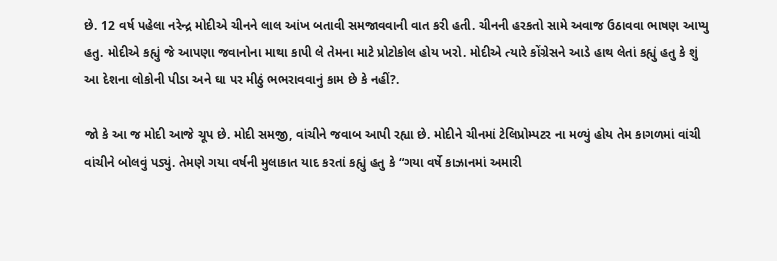છે. 12 વર્ષ પહેલા નરેન્દ્ર મોદીએ ચીનને લાલ આંખ બતાવી સમજાવવાની વાત કરી હતી. ચીનની હરકતો સામે અવાજ ઉઠાવવા ભાષણ આપ્યુ હતુ. મોદીએ કહ્યું જે આપણા જવાનોના માથા કાપી લે તેમના માટે પ્રોટોકોલ હોય ખરો. મોદીએ ત્યારે કોંગ્રેસને આડે હાથ લેતાં કહ્યું હતુ કે શું આ દેશના લોકોની પીડા અને ઘા પર મીઠું ભભરાવવાનું કામ છે કે નહીં?.

જો કે આ જ મોદી આજે ચૂપ છે. મોદી સમજી, વાંચીને જવાબ આપી રહ્યા છે. મોદીને ચીનમાં ટેલિપ્રોમ્પટર ના મળ્યું હોય તેમ કાગળમાં વાંચી વાંચીને બોલવું પડ્યું. તેમણે ગયા વર્ષની મુલાકાત યાદ કરતાં કહ્યું હતુ કે “ગયા વર્ષે કાઝાનમાં અમારી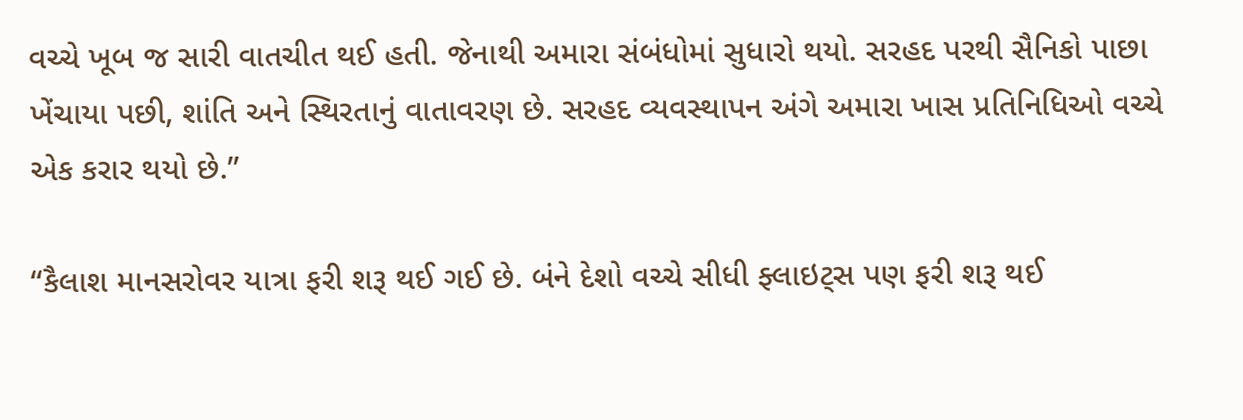વચ્ચે ખૂબ જ સારી વાતચીત થઈ હતી. જેનાથી અમારા સંબંધોમાં સુધારો થયો. સરહદ પરથી સૈનિકો પાછા ખેંચાયા પછી, શાંતિ અને સ્થિરતાનું વાતાવરણ છે. સરહદ વ્યવસ્થાપન અંગે અમારા ખાસ પ્રતિનિધિઓ વચ્ચે એક કરાર થયો છે.”

“કૈલાશ માનસરોવર યાત્રા ફરી શરૂ થઈ ગઈ છે. બંને દેશો વચ્ચે સીધી ફ્લાઇટ્સ પણ ફરી શરૂ થઈ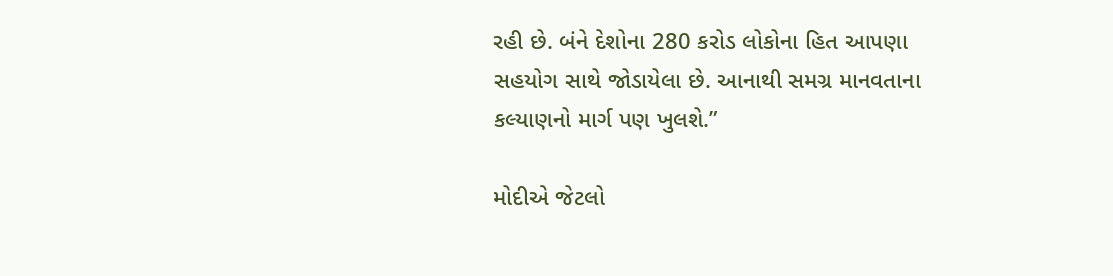રહી છે. બંને દેશોના 280 કરોડ લોકોના હિત આપણા સહયોગ સાથે જોડાયેલા છે. આનાથી સમગ્ર માનવતાના કલ્યાણનો માર્ગ પણ ખુલશે.”

મોદીએ જેટલો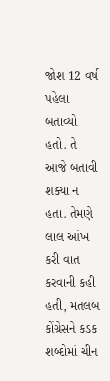જોશ 12 વર્ષ પહેલા બતાવ્યો હતો. તે આજે બતાવી શક્યા ન હતા. તેમણે લાલ આંખ કરી વાત કરવાની કહી હતી, મતલબ કોંગ્રેસને કડક શબ્દોમાં ચીન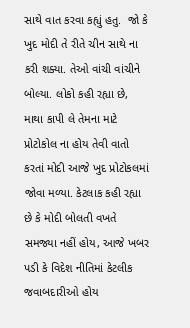સાથે વાત કરવા કહ્યું હતુ.  જો કે ખુદ મોદી તે રીતે ચીન સાથે ના કરી શક્યા. તેઓ વાંચી વાંચીને બોલ્યા. લોકો કહી રહ્યા છે, માથા કાપી લે તેમના માટે પ્રોટોકોલ ના હોય તેવી વાતો કરતાં મોદી આજે ખુદ પ્રોટોકલમાં જોવા મળ્યા. કેટલાક કહી રહ્યા છે કે મોદી બોલતી વખતે સમજ્યા નહીં હોય, આજે ખબર પડી કે વિદેશ નીતિમાં કેટલીક જવાબદારીઓ હોય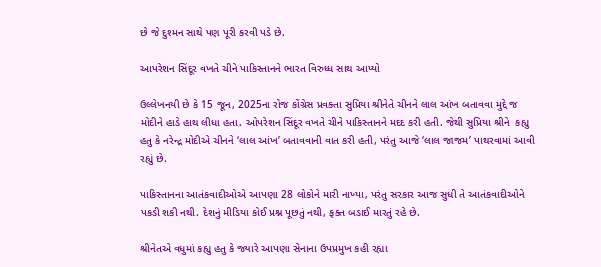છે જે દુશ્મન સાથે પણ પૂરી કરવી પડે છે.

આપરેશન સિંદૂર વખતે ચીને પાકિસ્તાનને ભારત વિરુધ્ધ સાથ આપ્યો

ઉલ્લેખનયી છે કે 15 જૂન, 2025ના રોજ કોંગ્રેસ પ્રવક્તા સુપ્રિયા શ્રીનેતે ચીનને લાલ આંખ બતાવવા મુદ્દે જ મોદીને હાડે હાથ લીધા હતા. ઓપરેશન સિંદૂર વખતે ચીને પાકિસ્તાનને મદદ કરી હતી. જેથી સુપ્રિયા શ્રીને  કહ્યુ હતુ કે નરેન્દ્ર મોદીએ ચીનને ‘લાલ આંખ’ બતાવવાની વાત કરી હતી, પરંતુ આજે ‘લાલ જાજમ’ પાથરવામાં આવી રહ્યું છે.

પાકિસ્તાનના આતંકવાદીઓએ આપણા 28 લોકોને મારી નાખ્યા, પરંતુ સરકાર આજ સુધી તે આતંકવાદીઓને પકડી શકી નથી. દેશનું મીડિયા કોઈ પ્રશ્ન પૂછતું નથી, ફક્ત બડાઈ મારતું રહે છે.

શ્રીનેતએ વધુમાં કહ્યુ હતુ કે જ્યારે આપણા સેનાના ઉપપ્રમુખ કહી રહ્યા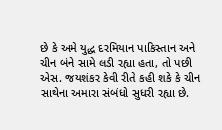છે કે અમે યુદ્ધ દરમિયાન પાકિસ્તાન અને ચીન બંને સામે લડી રહ્યા હતા, તો પછી એસ. જયશંકર કેવી રીતે કહી શકે કે ચીન સાથેના અમારા સંબંધો સુધરી રહ્યા છે.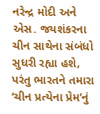નરેન્દ્ર મોદી અને એસ. જયશંકરના ચીન સાથેના સંબંધો સુધરી રહ્યા હશે, પરંતુ ભારતને તમારા ‘ચીન પ્રત્યેના પ્રેમ’નું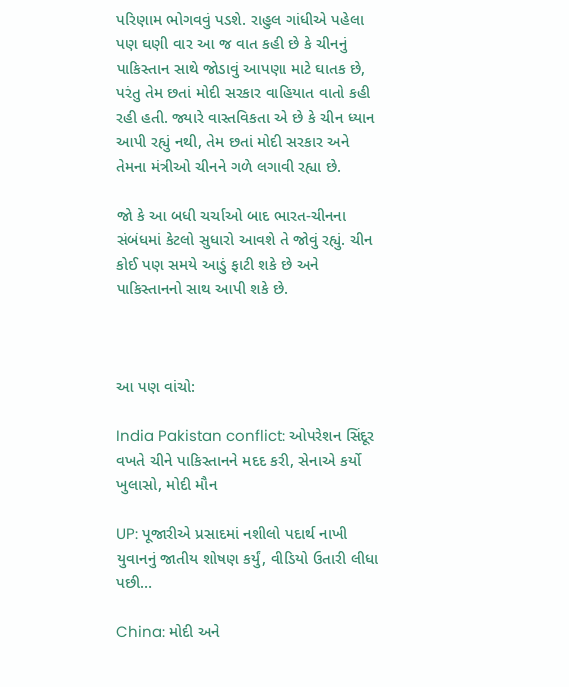પરિણામ ભોગવવું પડશે. રાહુલ ગાંધીએ પહેલા પણ ઘણી વાર આ જ વાત કહી છે કે ચીનનું પાકિસ્તાન સાથે જોડાવું આપણા માટે ઘાતક છે, પરંતુ તેમ છતાં મોદી સરકાર વાહિયાત વાતો કહી રહી હતી. જ્યારે વાસ્તવિકતા એ છે કે ચીન ધ્યાન આપી રહ્યું નથી, તેમ છતાં મોદી સરકાર અને તેમના મંત્રીઓ ચીનને ગળે લગાવી રહ્યા છે.

જો કે આ બધી ચર્ચાઓ બાદ ભારત-ચીનના સંબંધમાં કેટલો સુધારો આવશે તે જોવું રહ્યું. ચીન કોઈ પણ સમયે આડું ફાટી શકે છે અને પાકિસ્તાનનો સાથ આપી શકે છે.



આ પણ વાંચો:

India Pakistan conflict: ઓપરેશન સિંદૂર વખતે ચીને પાકિસ્તાનને મદદ કરી, સેનાએ કર્યો ખુલાસો, મોદી મૌન

UP: પૂજારીએ પ્રસાદમાં નશીલો પદાર્થ નાખી યુવાનનું જાતીય શોષણ કર્યું, વીડિયો ઉતારી લીધા પછી…

China: મોદી અને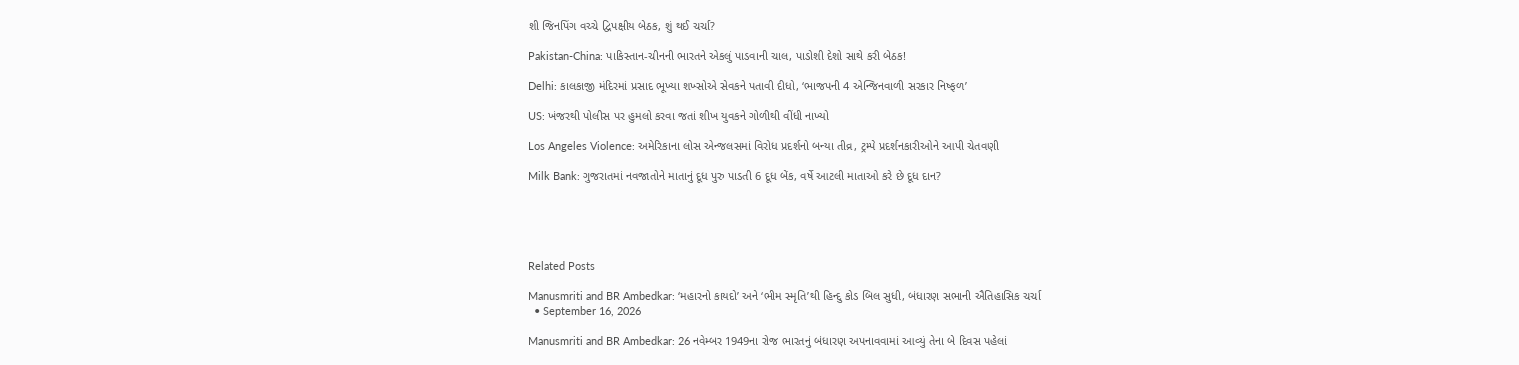શી જિનપિંગ વચ્ચે દ્વિપક્ષીય બેઠક, શું થઈ ચર્ચા?

Pakistan-China: પાકિસ્તાન-ચીનની ભારતને એકલું પાડવાની ચાલ, પાડોશી દેશો સાથે કરી બેઠક!

Delhi: કાલકાજી મંદિરમાં પ્રસાદ ભૂખ્યા શખ્સોએ સેવકને પતાવી દીધો, ‘ભાજપની 4 એન્જિનવાળી સરકાર નિષ્ફળ’

US: ખંજરથી પોલીસ પર હુમલો કરવા જતાં શીખ યુવકને ગોળીથી વીંધી નાખ્યો

Los Angeles Violence: અમેરિકાના લોસ એન્જલસમાં વિરોધ પ્રદર્શનો બન્યા તીવ્ર, ટ્રમ્પે પ્રદર્શનકારીઓને આપી ચેતવણી

Milk Bank: ગુજરાતમાં નવજાતોને માતાનું દૂધ પુરુ પાડતી 6 દૂધ બેંક, વર્ષે આટલી માતાઓ કરે છે દૂધ દાન?





Related Posts

Manusmriti and BR Ambedkar: ‘મહારનો કાયદો’ અને ‘ભીમ સ્મૃતિ’થી હિન્દુ કોડ બિલ સુધી, બંધારણ સભાની ઐતિહાસિક ચર્ચા
  • September 16, 2026

Manusmriti and BR Ambedkar: 26 નવેમ્બર 1949ના રોજ ભારતનું બંધારણ અપનાવવામાં આવ્યું તેના બે દિવસ પહેલાં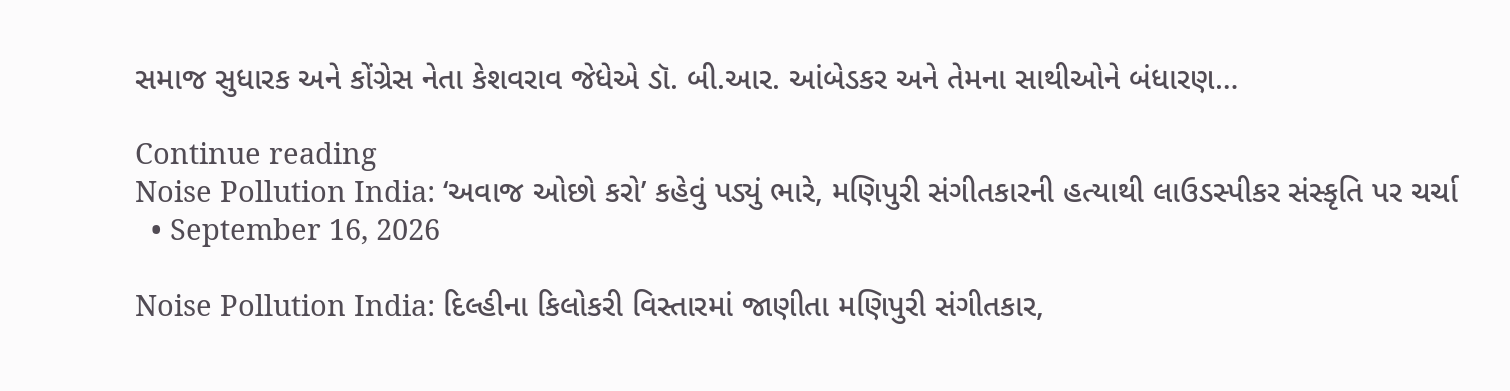સમાજ સુધારક અને કોંગ્રેસ નેતા કેશવરાવ જેધેએ ડૉ. બી.આર. આંબેડકર અને તેમના સાથીઓને બંધારણ…

Continue reading
Noise Pollution India: ‘અવાજ ઓછો કરો’ કહેવું પડ્યું ભારે, મણિપુરી સંગીતકારની હત્યાથી લાઉડસ્પીકર સંસ્કૃતિ પર ચર્ચા
  • September 16, 2026

Noise Pollution India: દિલ્હીના કિલોકરી વિસ્તારમાં જાણીતા મણિપુરી સંગીતકાર,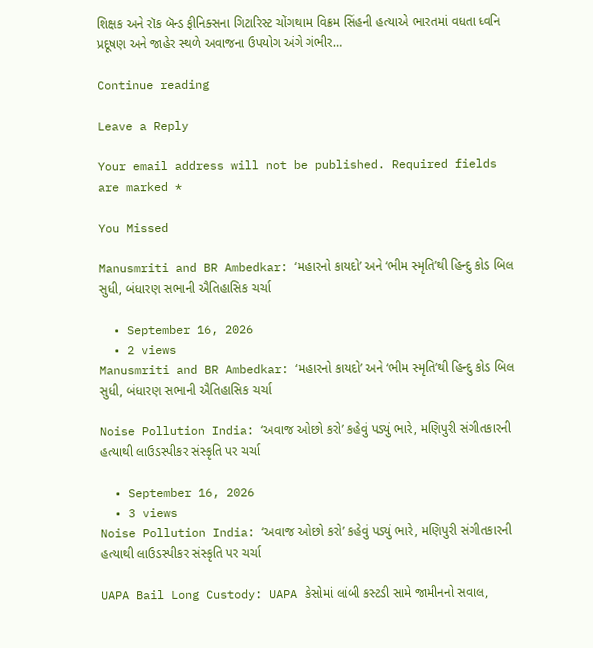શિક્ષક અને રૉક બૅન્ડ ફીનિક્સના ગિટારિસ્ટ ચોંગથામ વિક્રમ સિંહની હત્યાએ ભારતમાં વધતા ધ્વનિ પ્રદૂષણ અને જાહેર સ્થળે અવાજના ઉપયોગ અંગે ગંભીર…

Continue reading

Leave a Reply

Your email address will not be published. Required fields are marked *

You Missed

Manusmriti and BR Ambedkar: ‘મહારનો કાયદો’ અને ‘ભીમ સ્મૃતિ’થી હિન્દુ કોડ બિલ સુધી, બંધારણ સભાની ઐતિહાસિક ચર્ચા

  • September 16, 2026
  • 2 views
Manusmriti and BR Ambedkar: ‘મહારનો કાયદો’ અને ‘ભીમ સ્મૃતિ’થી હિન્દુ કોડ બિલ સુધી, બંધારણ સભાની ઐતિહાસિક ચર્ચા

Noise Pollution India: ‘અવાજ ઓછો કરો’ કહેવું પડ્યું ભારે, મણિપુરી સંગીતકારની હત્યાથી લાઉડસ્પીકર સંસ્કૃતિ પર ચર્ચા

  • September 16, 2026
  • 3 views
Noise Pollution India: ‘અવાજ ઓછો કરો’ કહેવું પડ્યું ભારે, મણિપુરી સંગીતકારની હત્યાથી લાઉડસ્પીકર સંસ્કૃતિ પર ચર્ચા

UAPA Bail Long Custody: UAPA કેસોમાં લાંબી કસ્ટડી સામે જામીનનો સવાલ,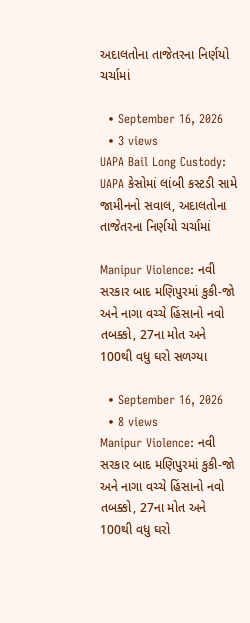અદાલતોના તાજેતરના નિર્ણયો ચર્ચામાં

  • September 16, 2026
  • 3 views
UAPA Bail Long Custody: UAPA કેસોમાં લાંબી કસ્ટડી સામે જામીનનો સવાલ, અદાલતોના તાજેતરના નિર્ણયો ચર્ચામાં

Manipur Violence: નવી સરકાર બાદ મણિપુરમાં કુકી-જો અને નાગા વચ્ચે હિંસાનો નવો તબક્કો, 27ના મોત અને 100થી વધુ ઘરો સળગ્યા

  • September 16, 2026
  • 8 views
Manipur Violence: નવી સરકાર બાદ મણિપુરમાં કુકી-જો અને નાગા વચ્ચે હિંસાનો નવો તબક્કો, 27ના મોત અને 100થી વધુ ઘરો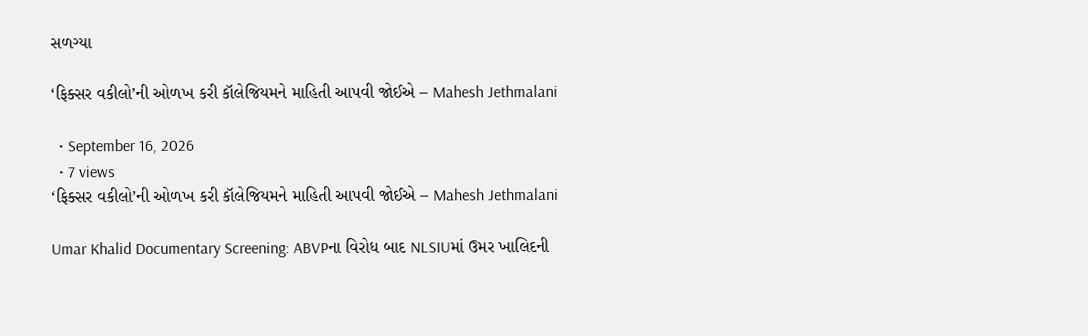સળગ્યા

‘ફિક્સર વકીલો’ની ઓળખ કરી કૉલેજિયમને માહિતી આપવી જોઈએ – Mahesh Jethmalani

  • September 16, 2026
  • 7 views
‘ફિક્સર વકીલો’ની ઓળખ કરી કૉલેજિયમને માહિતી આપવી જોઈએ – Mahesh Jethmalani

Umar Khalid Documentary Screening: ABVPના વિરોધ બાદ NLSIUમાં ઉમર ખાલિદની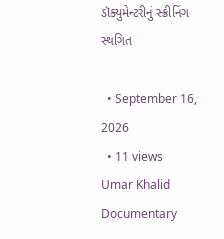ડૉક્યુમેન્ટરીનું સ્ક્રીનિંગ સ્થગિત

  • September 16, 2026
  • 11 views
Umar Khalid Documentary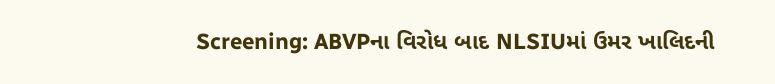Screening: ABVPના વિરોધ બાદ NLSIUમાં ઉમર ખાલિદની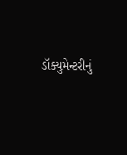ડૉક્યુમેન્ટરીનું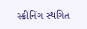સ્ક્રીનિંગ સ્થગિત